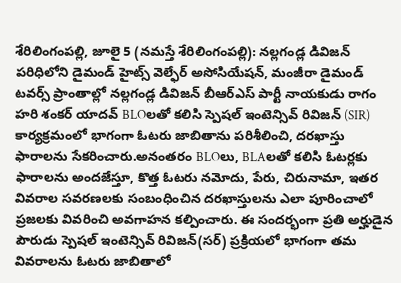శేరిలింగంపల్లి, జూలై 5 (నమస్తే శేరిలింగంపల్లి): నల్లగండ్ల డివిజన్ పరిధిలోని డైమండ్ హైట్స్ వెల్ఫేర్ అసోసియేషన్, మంజీరా డైమండ్ టవర్స్ ప్రాంతాల్లో నల్లగండ్ల డివిజన్ బీఆర్ఎస్ పార్టీ నాయకుడు రాగం హరి శంకర్ యాదవ్ BLOలతో కలిసి స్పెషల్ ఇంటెన్సివ్ రివిజన్ (SIR) కార్యక్రమంలో భాగంగా ఓటరు జాబితాను పరిశీలించి, దరఖాస్తు ఫారాలను సేకరించారు.అనంతరం BLOలు, BLAలతో కలిసి ఓటర్లకు ఫారాలను అందజేస్తూ, కొత్త ఓటరు నమోదు, పేరు, చిరునామా, ఇతర వివరాల సవరణలకు సంబంధించిన దరఖాస్తులను ఎలా పూరించాలో ప్రజలకు వివరించి అవగాహన కల్పించారు. ఈ సందర్భంగా ప్రతి అర్హుడైన పౌరుడు స్పెషల్ ఇంటెన్సివ్ రివిజన్(సర్) ప్రక్రియలో భాగంగా తమ వివరాలను ఓటరు జాబితాలో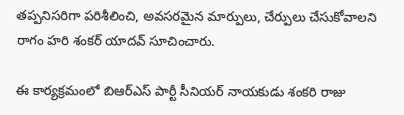తప్పనిసరిగా పరిశీలించి, అవసరమైన మార్పులు, చేర్పులు చేసుకోవాలని రాగం హరి శంకర్ యాదవ్ సూచించారు.

ఈ కార్యక్రమంలో బిఆర్ఎస్ పార్టీ సీనియర్ నాయకుడు శంకరి రాజు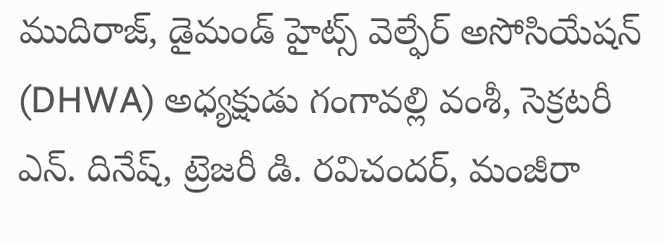ముదిరాజ్, డైమండ్ హైట్స్ వెల్ఫేర్ అసోసియేషన్ (DHWA) అధ్యక్షుడు గంగావల్లి వంశీ, సెక్రటరీ ఎన్. దినేష్, ట్రెజరీ డి. రవిచందర్, మంజీరా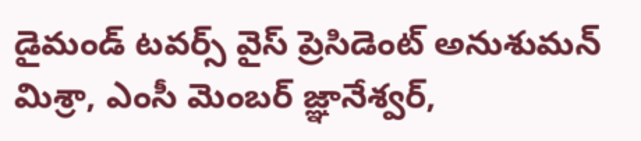డైమండ్ టవర్స్ వైస్ ప్రెసిడెంట్ అనుశుమన్ మిశ్రా, ఎంసీ మెంబర్ జ్ఞానేశ్వర్,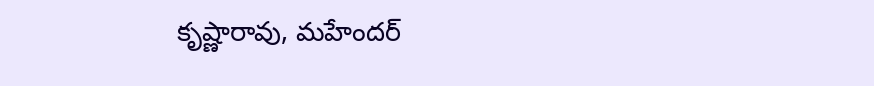కృష్ణారావు, మహేందర్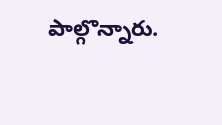పాల్గొన్నారు.